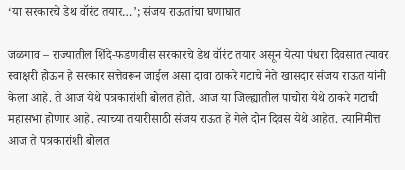‘या सरकारचे डेथ वॉरंट तयार…’; संजय राऊतांचा घणाघात

जळगाव – राज्यातील शिंदे-फडणवीस सरकारचे डेथ वॉरंट तयार असून येत्या पंधरा दिवसात त्यावर स्वाक्षरी होऊन हे सरकार सत्तेवरून जाईल असा दावा ठाकरे गटाचे नेते खासदार संजय राऊत यांनी केला आहे. ते आज येथे पत्रकारांशी बोलत होते. आज या जिल्ह्यातील पाचोरा येथे ठाकरे गटाची महासभा होणार आहे. त्याच्या तयारीसाठी संजय राऊत हे गेले दोन दिवस येथे आहेत. त्यानिमीत्त आज ते पत्रकारांशी बोलत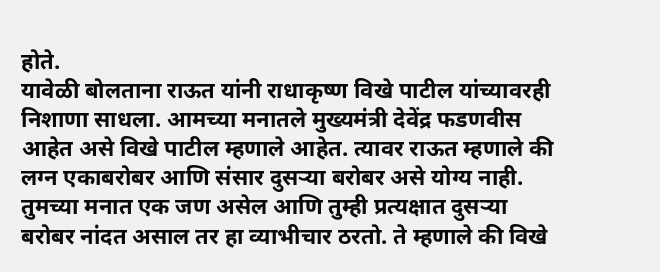होते.
यावेळी बोलताना राऊत यांनी राधाकृष्ण विखे पाटील यांच्यावरही निशाणा साधला. आमच्या मनातले मुख्यमंत्री देवेंद्र फडणवीस आहेत असे विखे पाटील म्हणाले आहेत. त्यावर राऊत म्हणाले की लग्न एकाबरोबर आणि संसार दुसऱ्या बरोबर असे योग्य नाही. तुमच्या मनात एक जण असेल आणि तुम्ही प्रत्यक्षात दुसऱ्या बरोबर नांदत असाल तर हा व्याभीचार ठरतो. ते म्हणाले की विखे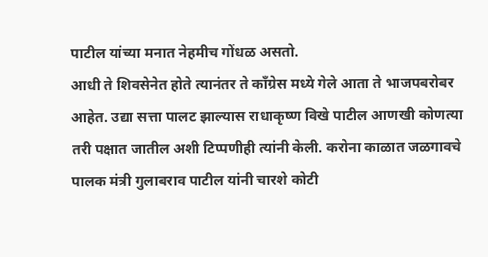पाटील यांच्या मनात नेहमीच गोंधळ असतो.
आधी ते शिवसेनेत होते त्यानंतर ते कॉंग्रेस मध्ये गेले आता ते भाजपबरोबर आहेत. उद्या सत्ता पालट झाल्यास राधाकृष्ण विखे पाटील आणखी कोणत्या तरी पक्षात जातील अशी टिप्पणीही त्यांनी केली. करोना काळात जळगावचे पालक मंत्री गुलाबराव पाटील यांनी चारशे कोटी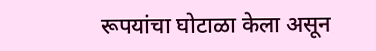रूपयांचा घोटाळा केला असून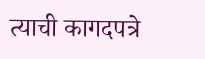त्याची कागदपत्रे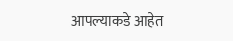आपल्याकडे आहेत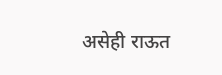असेही राऊत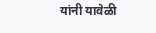यांनी यावेळी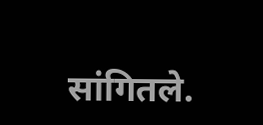सांगितले.